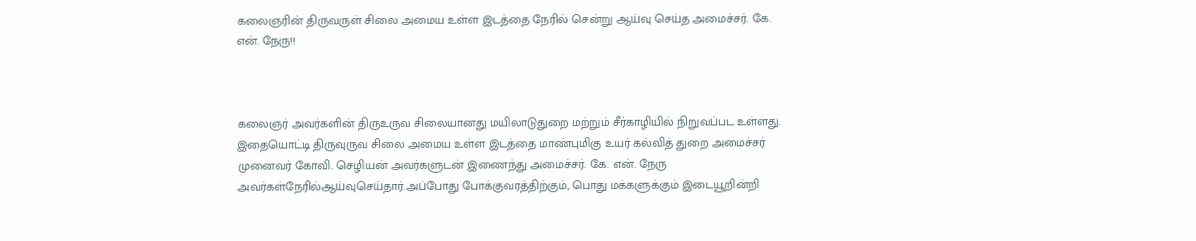கலைஞரின் திருவருள் சிலை அமைய உள்ள இடத்தை நேரில் சென்று ஆய்வு செய்த அமைச்சர். கே. என். நேரு!!



கலைஞர் அவர்களின் திருஉருவ சிலையானது மயிலாடுதுறை மற்றும் சீர்காழியில் நிறுவப்பட உள்ளது. இதையொட்டி திருவுருவ சிலை அமைய உள்ள இடத்தை மாண்புமிகு உயர் கல்வித் துறை அமைச்சர் முனைவர் கோவி. செழியன் அவர்களுடன் இணைந்து அமைச்சர். கே. என். நேரு அவர்கள்நேரில்ஆய்வுசெய்தார்.அப்போது போக்குவரத்திற்கும், பொது மக்களுக்கும் இடையூறின்றி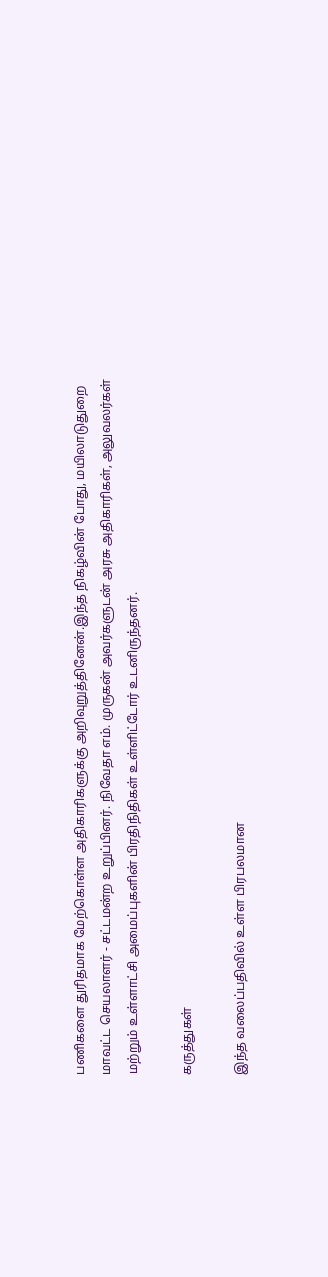பணிகளை துரிதமாக மேற்கொள்ள அதிகாரிகளுக்கு அறிவுறுத்தினேன்.இந்த நிகழ்வின் போது, மயிலாடுதுறை மாவட்ட செயலாளர் - சட்டமன்ற உறுப்பினர். நிவேதா எம். முருகன் அவர்களுடன் அரசு அதிகாரிகள், அலுவலர்கள் மற்றும் உள்ளாட்சி அமைப்புகளின் பிரதிநிதிகள் உள்ளிட்டோர் உடனிருந்தனர்.

கருத்துகள்

இந்த வலைப்பதிவில் உள்ள பிரபலமான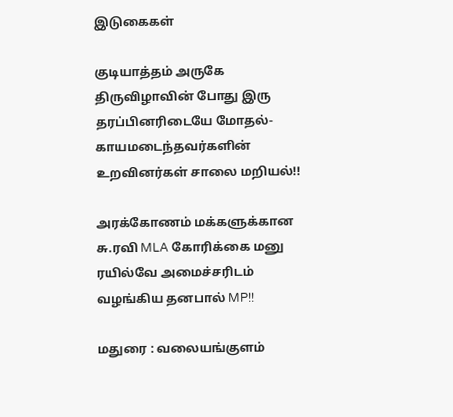இடுகைகள்

குடியாத்தம் அருகே திருவிழாவின் போது இரு தரப்பினரிடையே மோதல்- காயமடைந்தவர்களின் உறவினர்கள் சாலை மறியல்!!

அரக்கோணம் மக்களுக்கான சு.ரவி MLA கோரிக்கை மனு ரயில்வே அமைச்சரிடம் வழங்கிய தனபால் MP!!

மதுரை : வலையங்குளம்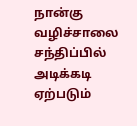நான்கு வழிச்சாலை சந்திப்பில் அடிக்கடி ஏற்படும்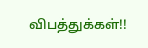விபத்துக்கள்!!